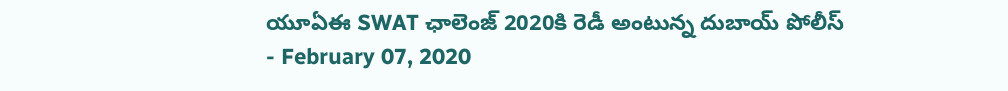యూఏఈ SWAT ఛాలెంజ్ 2020కి రెడీ అంటున్న దుబాయ్ పోలీస్
- February 07, 2020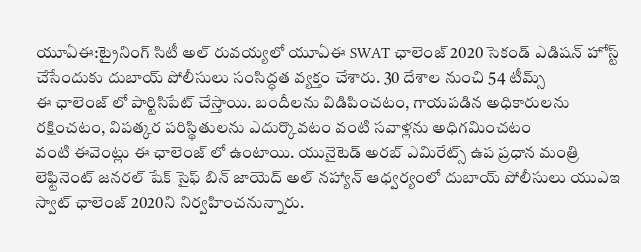యూఏఈ:ట్రైనింగ్ సిటీ అల్ రువయ్యలో యూఏఈ SWAT ఛాలెంజ్ 2020 సెకండ్ ఎడిషన్ హోస్ట్ చేసేందుకు దుబాయ్ పోలీసులు సంసిద్ధత వ్యక్తం చేశారు. 30 దేశాల నుంచి 54 టీమ్స్
ఈ ఛాలెంజ్ లో పార్టిసిపేట్ చేస్తాయి. బందీలను విడిపించటం, గాయపడిన అధికారులను రక్షించటం, విపత్కర పరిస్థితులను ఎదుర్కొవటం వంటి సవాళ్లను అధిగమించటం
వంటి ఈవెంట్లు ఈ ఛాలెంజ్ లో ఉంటాయి. యునైటెడ్ అరబ్ ఎమిరేట్స్ ఉప ప్రధాన మంత్రి లెఫ్టినెంట్ జనరల్ షేక్ సైఫ్ బిన్ జాయెద్ అల్ నహ్యాన్ ఆధ్వర్యంలో దుబాయ్ పోలీసులు యుఎఇ స్వాట్ ఛాలెంజ్ 2020ని నిర్వహించనున్నారు.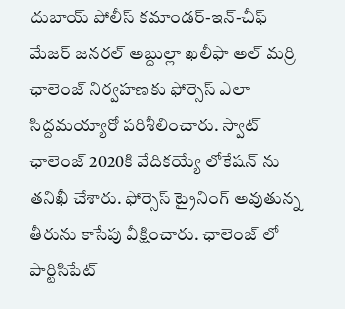దుబాయ్ పోలీస్ కమాండర్-ఇన్-చీఫ్ మేజర్ జనరల్ అబ్దుల్లా ఖలీఫా అల్ మర్రి ఛాలెంజ్ నిర్వహణకు ఫోర్సెస్ ఎలా సిద్దమయ్యారో పరిశీలించారు. స్వాట్ ఛాలెంజ్ 2020కి వేదికయ్యే లోకేషన్ ను తనిఖీ చేశారు. ఫోర్సెస్ ట్రైనింగ్ అవుతున్న తీరును కాసేపు వీక్షించారు. ఛాలెంజ్ లో పార్టిసిపేట్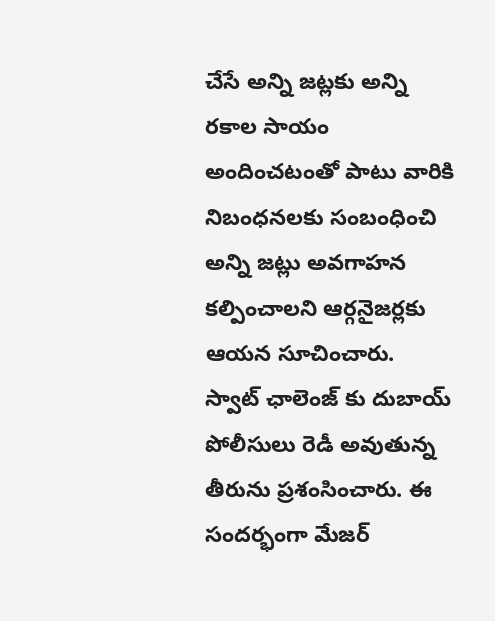చేసే అన్ని జట్లకు అన్ని రకాల సాయం అందించటంతో పాటు వారికి నిబంధనలకు సంబంధించి అన్ని జట్లు అవగాహన కల్పించాలని ఆర్గనైజర్లకు ఆయన సూచించారు. స్వాట్ ఛాలెంజ్ కు దుబాయ్ పోలీసులు రెడీ అవుతున్న తీరును ప్రశంసించారు. ఈ సందర్భంగా మేజర్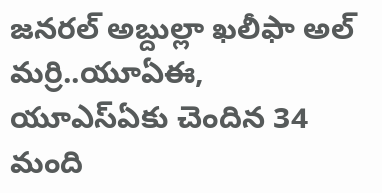జనరల్ అబ్దుల్లా ఖలీఫా అల్ మర్రి..యూఏఈ, యూఎస్ఏకు చెందిన 34 మంది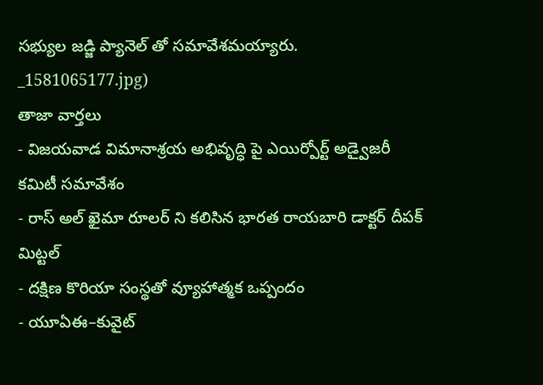సభ్యుల జడ్జి ప్యానెల్ తో సమావేశమయ్యారు.
_1581065177.jpg)
తాజా వార్తలు
- విజయవాడ విమానాశ్రయ అభివృద్ధి పై ఎయిర్పోర్ట్ అడ్వైజరీ కమిటీ సమావేశం
- రాస్ అల్ ఖైమా రూలర్ ని కలిసిన భారత రాయబారి డాక్టర్ దీపక్ మిట్టల్
- దక్షిణ కొరియా సంస్థతో వ్యూహాత్మక ఒప్పందం
- యూఏఈ–కువైట్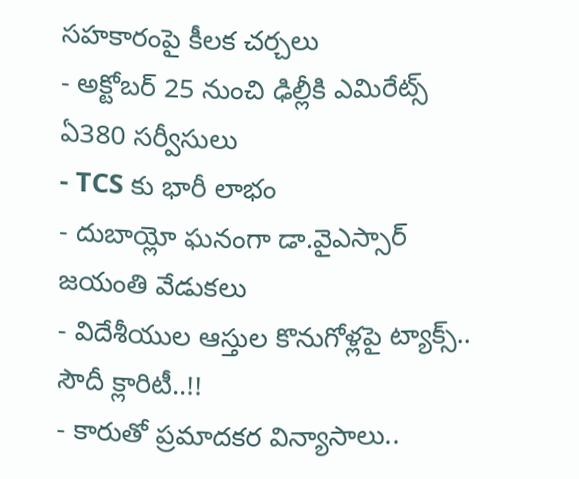సహకారంపై కీలక చర్చలు
- అక్టోబర్ 25 నుంచి ఢిల్లీకి ఎమిరేట్స్ ఏ380 సర్వీసులు
- TCS కు భారీ లాభం
- దుబాయ్లో ఘనంగా డా.వైఎస్సార్ జయంతి వేడుకలు
- విదేశీయుల ఆస్తుల కొనుగోళ్లపై ట్యాక్స్.. సౌదీ క్లారిటీ..!!
- కారుతో ప్రమాదకర విన్యాసాలు..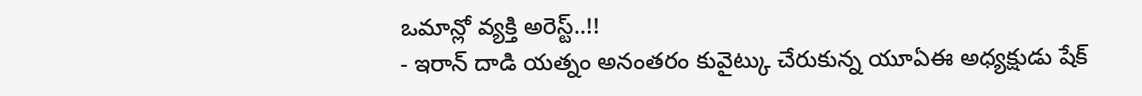ఒమాన్లో వ్యక్తి అరెస్ట్..!!
- ఇరాన్ దాడి యత్నం అనంతరం కువైట్కు చేరుకున్న యూఏఈ అధ్యక్షుడు షేక్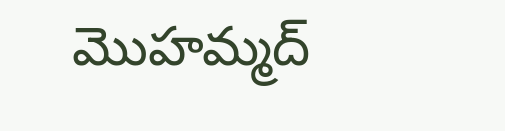మొహమ్మద్